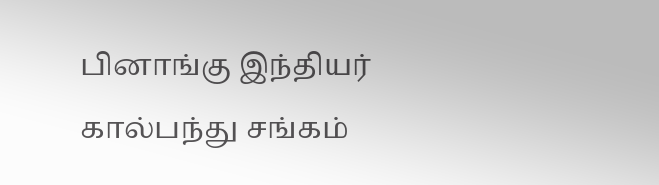பினாங்கு இந்தியர் கால்பந்து சங்கம்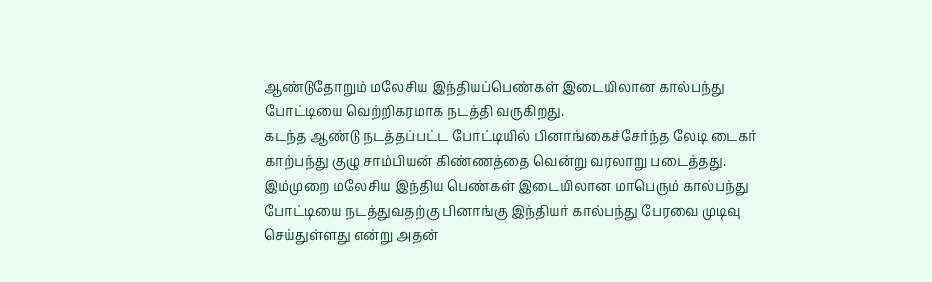ஆண்டுதோறும் மலேசிய இந்தியப்பெண்கள் இடையிலான கால்பந்து போட்டியை வெற்றிகரமாக நடத்தி வருகிறது.
கடந்த ஆண்டு நடத்தப்பட்ட போட்டியில் பினாங்கைச்சேர்ந்த லேடி டைகர் காற்பந்து குழு சாம்பியன் கிண்ணத்தை வென்று வரலாறு படைத்தது.
இம்முறை மலேசிய இந்திய பெண்கள் இடையிலான மாபெரும் கால்பந்து போட்டியை நடத்துவதற்கு பினாங்கு இந்தியர் கால்பந்து பேரவை முடிவு செய்துள்ளது என்று அதன்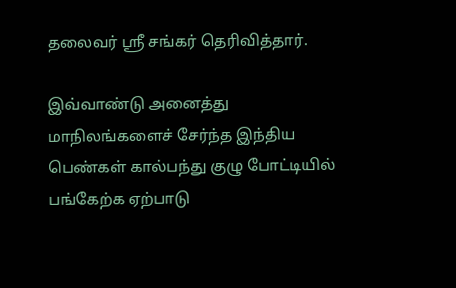தலைவர் ஸ்ரீ சங்கர் தெரிவித்தார்.

இவ்வாண்டு அனைத்து மாநிலங்களைச் சேர்ந்த இந்திய பெண்கள் கால்பந்து குழு போட்டியில் பங்கேற்க ஏற்பாடு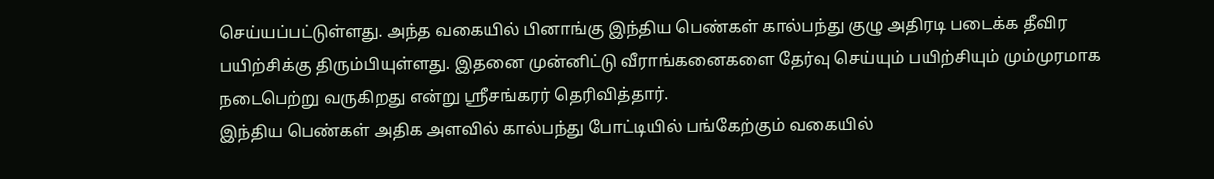செய்யப்பட்டுள்ளது. அந்த வகையில் பினாங்கு இந்திய பெண்கள் கால்பந்து குழு அதிரடி படைக்க தீவிர பயிற்சிக்கு திரும்பியுள்ளது. இதனை முன்னிட்டு வீராங்கனைகளை தேர்வு செய்யும் பயிற்சியும் மும்முரமாக நடைபெற்று வருகிறது என்று ஸ்ரீசங்கரர் தெரிவித்தார்.
இந்திய பெண்கள் அதிக அளவில் கால்பந்து போட்டியில் பங்கேற்கும் வகையில்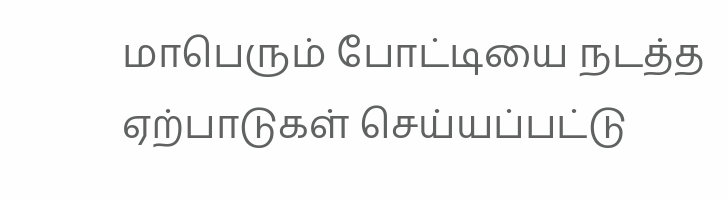மாபெரும் போட்டியை நடத்த ஏற்பாடுகள் செய்யப்பட்டு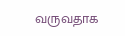வருவதாக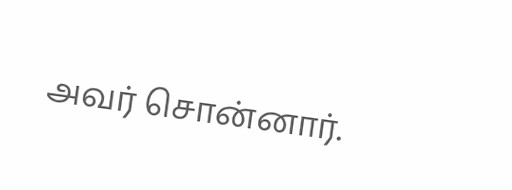அவர் சொன்னார்.